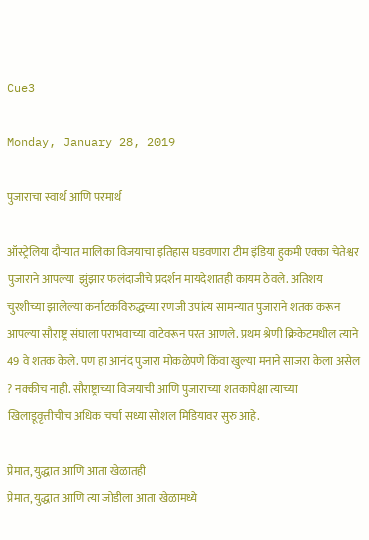Cue3

Monday, January 28, 2019

पुजाराचा स्वार्थ आणि परमार्थ

ऑस्ट्रेलिया दौऱ्यात मालिका विजयाचा इतिहास घडवणारा टीम इंडिया हुकमी एक्का चेतेश्वर पुजाराने आपल्या  झुंझार फलंदाजीचे प्रदर्शन मायदेशातही कायम ठेवले. अतिशय चुरशीच्या झालेल्या कर्नाटकविरुद्धच्या रणजी उपांत्य सामन्यात पुजाराने शतक करून आपल्या सौराष्ट्र संघाला पराभवाच्या वाटेवरून परत आणले. प्रथम श्रेणी क्रिकेटमधील त्याने 49 वे शतक केले. पण हा आनंद पुजारा मोकळेपणे किंवा खुल्या मनाने साजरा केला असेल ? नक्कीच नाही. सौराष्ट्राच्या विजयाची आणि पुजाराच्या शतकापेक्षा त्याच्या खिलाडूवृत्तीचीच अधिक चर्चा सध्या सोशल मिडियावर सुरु आहे.

प्रेमात, युद्धात आणि आता खेळातही
प्रेमात, युद्धात आणि त्या जोडीला आता खेळामध्ये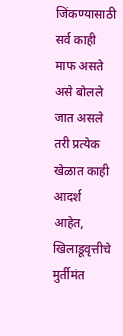जिंकण्यासाठी सर्व काही माफ असते असे बोलले जात असले तरी प्रत्येक खेळात काही आदर्श आहेत, खिलाडूवृत्तीचे मुर्तीमंत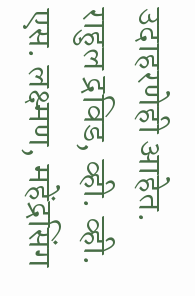उदाहरणेही आहेत. राहुल द्रविड, व्ही. व्ही. एस. लक्ष्मण, महेंद्रसिंग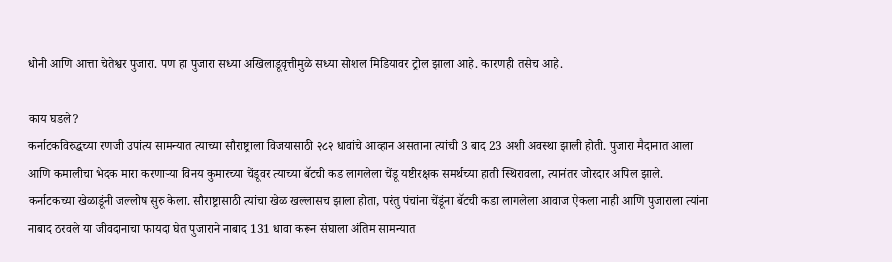धोनी आणि आत्ता चेतेश्वर पुजारा. पण हा पुजारा सध्या अखिलाडूवृत्तीमुळे सध्या सोशल मिडियावर ट्रोल झाला आहे. कारणही तसेच आहे.

काय घडले?
कर्नाटकविरुद्धच्या रणजी उपांत्य सामन्यात त्याच्या सौराष्ट्राला विजयासाठी २८२ धावांचे आव्हान असताना त्यांची 3 बाद 23 अशी अवस्था झाली होती. पुजारा मैदानात आला आणि कमालीचा भेदक मारा करणाऱ्या विनय कुमारच्या चेंडूवर त्याच्या बॅटची कड लागलेला चेंडू यष्टीरक्षक समर्थच्या हाती स्थिरावला, त्यानंतर जोरदार अपिल झाले. कर्नाटकच्या खेळाडूंनी जल्लोष सुरु केला. सौराष्ट्रासाठी त्यांचा खेळ खल्लासच झाला होता, परंतु पंचांना चेंडूंना बॅटची कडा लागलेला आवाज ऐकला नाही आणि पुजाराला त्यांना नाबाद ठरवले या जीवदानाचा फायदा घेत पुजाराने नाबाद 131 धावा करून संघाला अंतिम सामन्यात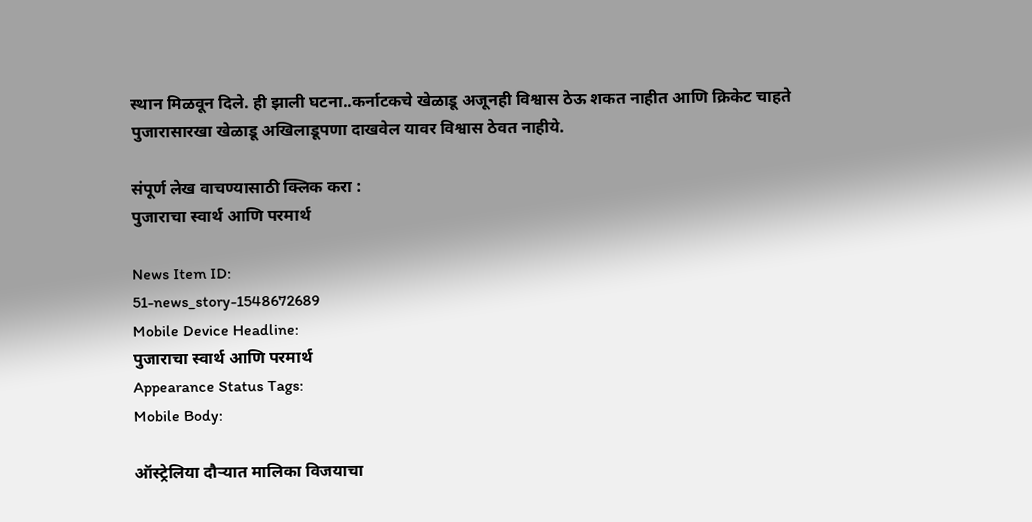स्थान मिळवून दिले. ही झाली घटना..कर्नाटकचे खेळाडू अजूनही विश्वास ठेऊ शकत नाहीत आणि क्रिकेट चाहते पुजारासारखा खेळाडू अखिलाडूपणा दाखवेल यावर विश्वास ठेवत नाहीये.

संपूर्ण लेख वाचण्यासाठी क्लिक करा :
पुजाराचा स्वार्थ आणि परमार्थ

News Item ID:
51-news_story-1548672689
Mobile Device Headline:
पुजाराचा स्वार्थ आणि परमार्थ
Appearance Status Tags:
Mobile Body:

ऑस्ट्रेलिया दौऱ्यात मालिका विजयाचा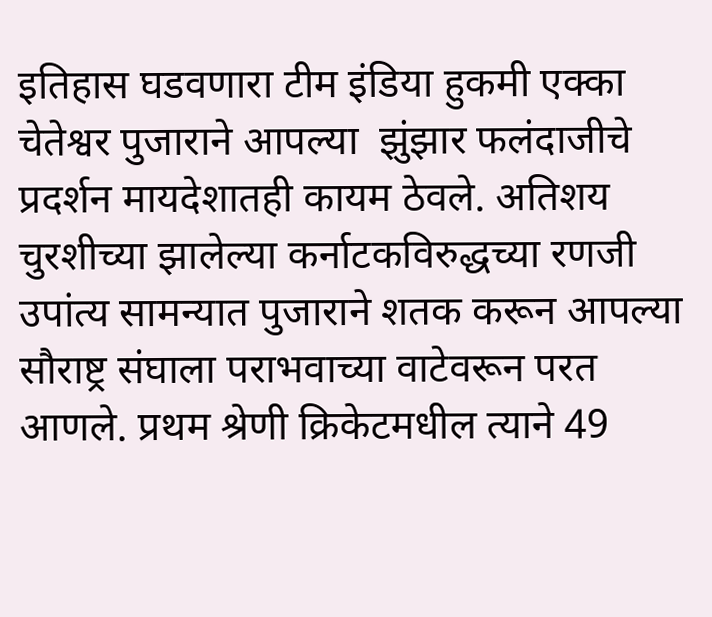इतिहास घडवणारा टीम इंडिया हुकमी एक्का चेतेश्वर पुजाराने आपल्या  झुंझार फलंदाजीचे प्रदर्शन मायदेशातही कायम ठेवले. अतिशय चुरशीच्या झालेल्या कर्नाटकविरुद्धच्या रणजी उपांत्य सामन्यात पुजाराने शतक करून आपल्या सौराष्ट्र संघाला पराभवाच्या वाटेवरून परत आणले. प्रथम श्रेणी क्रिकेटमधील त्याने 49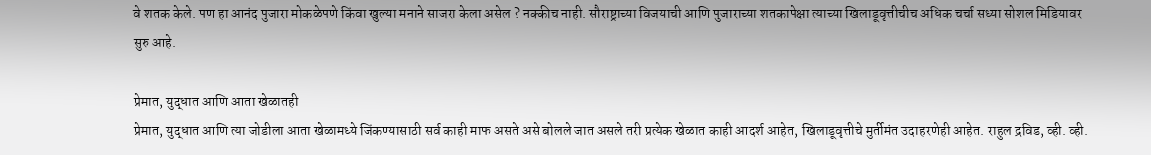वे शतक केले. पण हा आनंद पुजारा मोकळेपणे किंवा खुल्या मनाने साजरा केला असेल ? नक्कीच नाही. सौराष्ट्राच्या विजयाची आणि पुजाराच्या शतकापेक्षा त्याच्या खिलाडूवृत्तीचीच अधिक चर्चा सध्या सोशल मिडियावर सुरु आहे.

प्रेमात, युद्धात आणि आता खेळातही
प्रेमात, युद्धात आणि त्या जोडीला आता खेळामध्ये जिंकण्यासाठी सर्व काही माफ असते असे बोलले जात असले तरी प्रत्येक खेळात काही आदर्श आहेत, खिलाडूवृत्तीचे मुर्तीमंत उदाहरणेही आहेत. राहुल द्रविड, व्ही. व्ही.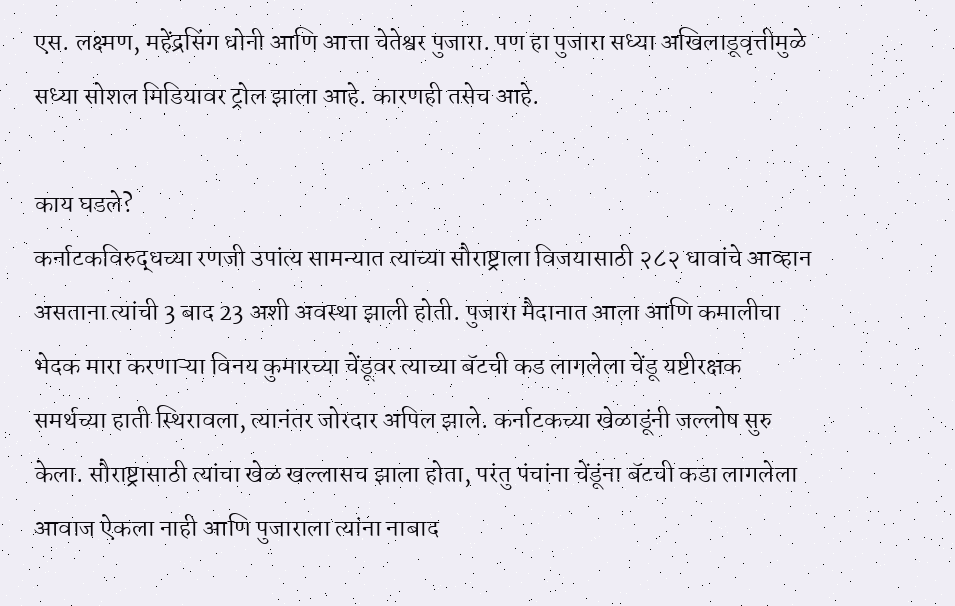एस. लक्ष्मण, महेंद्रसिंग धोनी आणि आत्ता चेतेश्वर पुजारा. पण हा पुजारा सध्या अखिलाडूवृत्तीमुळे सध्या सोशल मिडियावर ट्रोल झाला आहे. कारणही तसेच आहे.

काय घडले?
कर्नाटकविरुद्धच्या रणजी उपांत्य सामन्यात त्याच्या सौराष्ट्राला विजयासाठी २८२ धावांचे आव्हान असताना त्यांची 3 बाद 23 अशी अवस्था झाली होती. पुजारा मैदानात आला आणि कमालीचा भेदक मारा करणाऱ्या विनय कुमारच्या चेंडूवर त्याच्या बॅटची कड लागलेला चेंडू यष्टीरक्षक समर्थच्या हाती स्थिरावला, त्यानंतर जोरदार अपिल झाले. कर्नाटकच्या खेळाडूंनी जल्लोष सुरु केला. सौराष्ट्रासाठी त्यांचा खेळ खल्लासच झाला होता, परंतु पंचांना चेंडूंना बॅटची कडा लागलेला आवाज ऐकला नाही आणि पुजाराला त्यांना नाबाद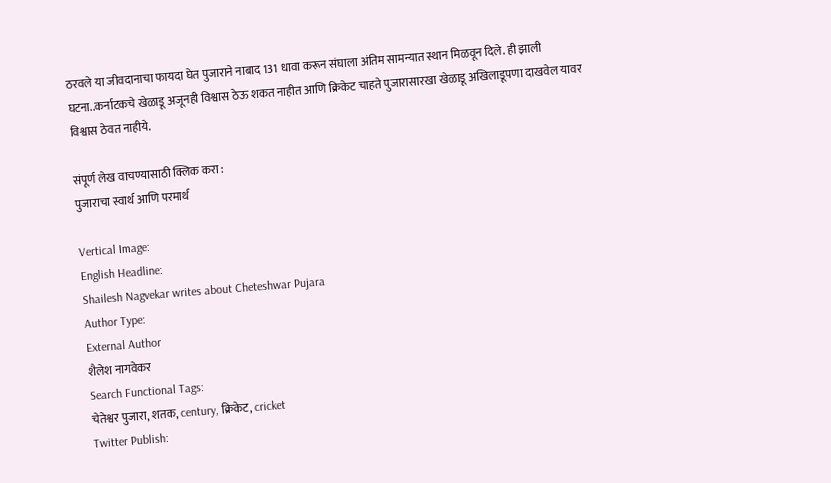ठरवले या जीवदानाचा फायदा घेत पुजाराने नाबाद 131 धावा करून संघाला अंतिम सामन्यात स्थान मिळवून दिले. ही झाली घटना..कर्नाटकचे खेळाडू अजूनही विश्वास ठेऊ शकत नाहीत आणि क्रिकेट चाहते पुजारासारखा खेळाडू अखिलाडूपणा दाखवेल यावर विश्वास ठेवत नाहीये.

संपूर्ण लेख वाचण्यासाठी क्लिक करा :
पुजाराचा स्वार्थ आणि परमार्थ

Vertical Image:
English Headline:
Shailesh Nagvekar writes about Cheteshwar Pujara
Author Type:
External Author
शैलेश नागवेकर
Search Functional Tags:
चेतेश्वर पुजारा, शतक, century, क्रिकेट, cricket
Twitter Publish: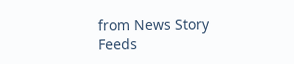from News Story Feeds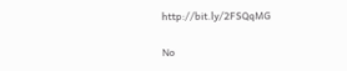http://bit.ly/2FSQqMG

No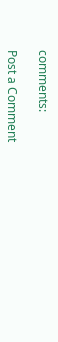comments:

Post a Comment